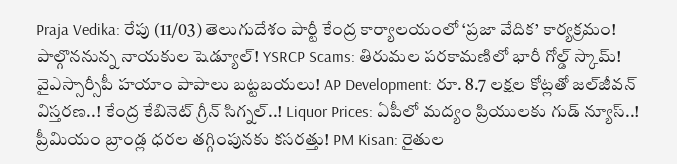Praja Vedika: రేపు (11/03) తెలుగుదేశం పార్టీ కేంద్ర కార్యాలయంలో ‘ప్రజా వేదిక’ కార్యక్రమం! పాల్గొననున్న నాయకుల షెడ్యూల్! YSRCP Scams: తిరుమల పరకామణిలో భారీ గోల్డ్ స్కామ్! వైఎస్సార్సీపీ హయాం పాపాలు బట్టబయలు! AP Development: రూ. 8.7 లక్షల కోట్లతో జల్‌జీవన్ విస్తరణ..! కేంద్ర కేబినెట్ గ్రీన్ సిగ్నల్..! Liquor Prices: ఏపీలో మద్యం ప్రియులకు గుడ్ న్యూస్..! ప్రీమియం బ్రాండ్ల ధరల తగ్గింపునకు కసరత్తు! PM Kisan: రైతుల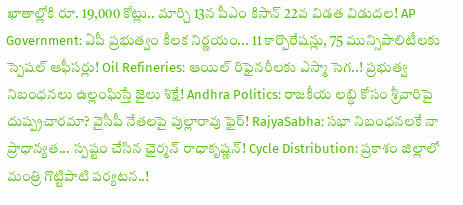ఖాతాల్లోకి రూ. 19,000 కోట్లు.. మార్చి 13న పీఎం కిసాన్ 22వ విడత విడుదల! AP Government: ఏపీ ప్రభుత్వం కీలక నిర్ణయం... 11 కార్పొరేషన్లు, 75 మున్సిపాలిటీలకు స్పెషల్ ఆఫీసర్లు! Oil Refineries: ఆయిల్ రిఫైనరీలకు ఎస్మా సెగ..! ప్రభుత్వ నిబంధనలు ఉల్లంఘిస్తే జైలు శిక్షే! Andhra Politics: రాజకీయ లబ్ధి కోసం శ్రీవారిపై దుష్ప్రచారమా? వైసీపీ నేతలపై పుల్లారావు ఫైర్! RajyaSabha: సభా నిబంధనలకే నా ప్రాధాన్యత... స్పష్టం చేసిన ఛైర్మన్ రాధాకృష్ణన్! Cycle Distribution: ప్రకాశం జిల్లాలో మంత్రి గొట్టిపాటి పర్యటన..!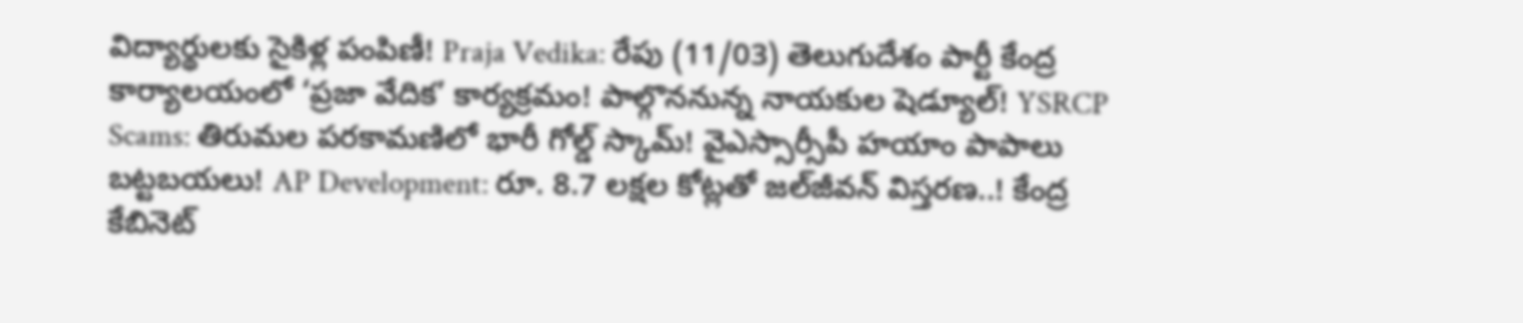విద్యార్థులకు సైకిళ్ల పంపిణీ! Praja Vedika: రేపు (11/03) తెలుగుదేశం పార్టీ కేంద్ర కార్యాలయంలో ‘ప్రజా వేదిక’ కార్యక్రమం! పాల్గొననున్న నాయకుల షెడ్యూల్! YSRCP Scams: తిరుమల పరకామణిలో భారీ గోల్డ్ స్కామ్! వైఎస్సార్సీపీ హయాం పాపాలు బట్టబయలు! AP Development: రూ. 8.7 లక్షల కోట్లతో జల్‌జీవన్ విస్తరణ..! కేంద్ర కేబినెట్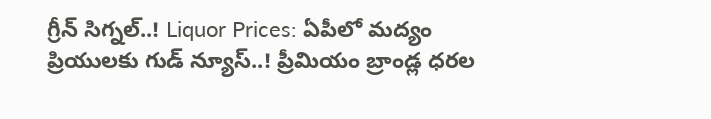గ్రీన్ సిగ్నల్..! Liquor Prices: ఏపీలో మద్యం ప్రియులకు గుడ్ న్యూస్..! ప్రీమియం బ్రాండ్ల ధరల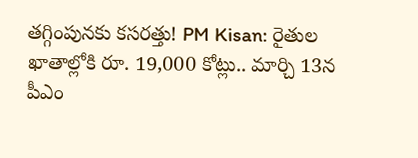తగ్గింపునకు కసరత్తు! PM Kisan: రైతుల ఖాతాల్లోకి రూ. 19,000 కోట్లు.. మార్చి 13న పీఎం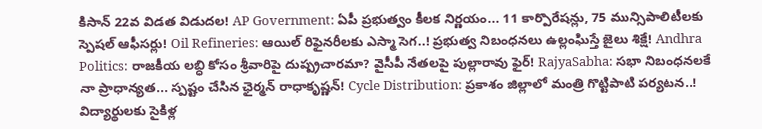కిసాన్ 22వ విడత విడుదల! AP Government: ఏపీ ప్రభుత్వం కీలక నిర్ణయం... 11 కార్పొరేషన్లు, 75 మున్సిపాలిటీలకు స్పెషల్ ఆఫీసర్లు! Oil Refineries: ఆయిల్ రిఫైనరీలకు ఎస్మా సెగ..! ప్రభుత్వ నిబంధనలు ఉల్లంఘిస్తే జైలు శిక్షే! Andhra Politics: రాజకీయ లబ్ధి కోసం శ్రీవారిపై దుష్ప్రచారమా? వైసీపీ నేతలపై పుల్లారావు ఫైర్! RajyaSabha: సభా నిబంధనలకే నా ప్రాధాన్యత... స్పష్టం చేసిన ఛైర్మన్ రాధాకృష్ణన్! Cycle Distribution: ప్రకాశం జిల్లాలో మంత్రి గొట్టిపాటి పర్యటన..! విద్యార్థులకు సైకిళ్ల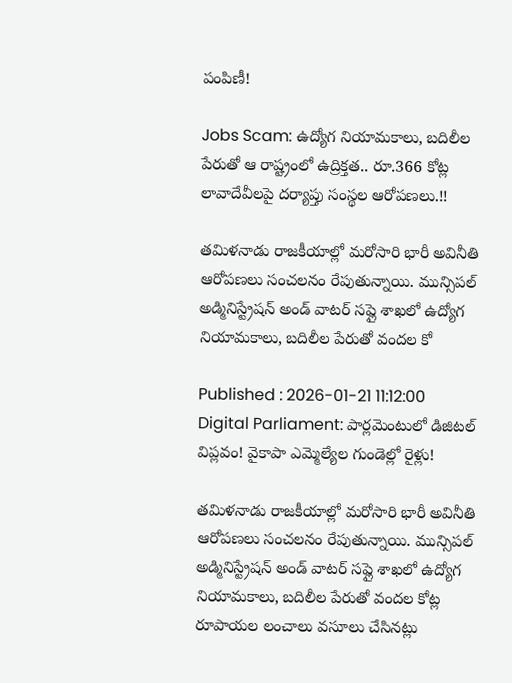పంపిణీ!

Jobs Scam: ఉద్యోగ నియామకాలు, బదిలీల పేరుతో ఆ రాష్ట్రంలో ఉద్రిక్తత.. రూ.366 కోట్ల లావాదేవీలపై దర్యాప్తు సంస్థల ఆరోపణలు.!!

తమిళనాడు రాజకీయాల్లో మరోసారి భారీ అవినీతి ఆరోపణలు సంచలనం రేపుతున్నాయి. మున్సిపల్ అడ్మినిస్ట్రేషన్ అండ్ వాటర్ సప్లై శాఖలో ఉద్యోగ నియామకాలు, బదిలీల పేరుతో వందల కో

Published : 2026-01-21 11:12:00
Digital Parliament: పార్లమెంటులో డిజిటల్ విప్లవం! వైకాపా ఎమ్మెల్యేల గుండెల్లో రైళ్లు!

తమిళనాడు రాజకీయాల్లో మరోసారి భారీ అవినీతి ఆరోపణలు సంచలనం రేపుతున్నాయి. మున్సిపల్ అడ్మినిస్ట్రేషన్ అండ్ వాటర్ సప్లై శాఖలో ఉద్యోగ నియామకాలు, బదిలీల పేరుతో వందల కోట్ల రూపాయల లంచాలు వసూలు చేసినట్లు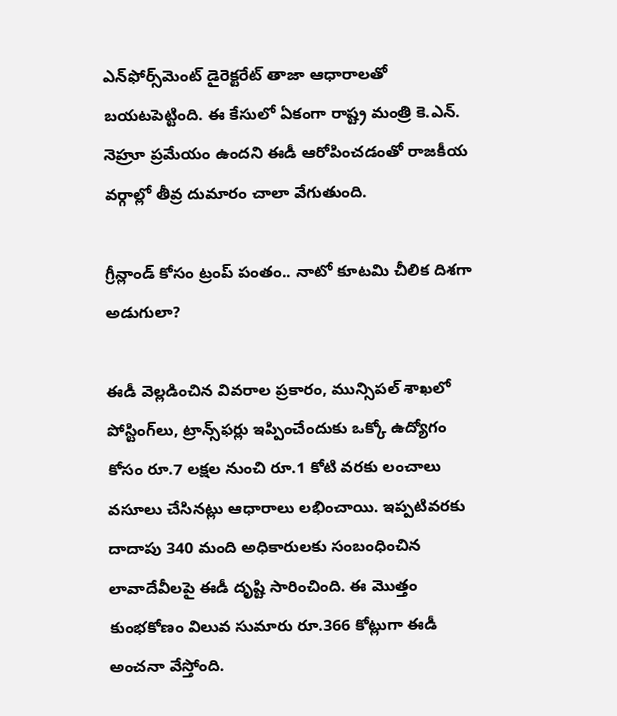ఎన్‌ఫోర్స్‌మెంట్ డైరెక్టరేట్ తాజా ఆధారాలతో బయటపెట్టింది. ఈ కేసులో ఏకంగా రాష్ట్ర మంత్రి కె.ఎన్. నెహ్రూ ప్రమేయం ఉందని ఈడీ ఆరోపించడంతో రాజకీయ వర్గాల్లో తీవ్ర దుమారం చాలా వేగుతుంది.

గ్రీన్లాండ్ కోసం ట్రంప్ పంతం.. నాటో కూటమి చీలిక దిశగా అడుగులా?

ఈడీ వెల్లడించిన వివరాల ప్రకారం, మున్సిపల్ శాఖలో పోస్టింగ్‌లు, ట్రాన్స్‌ఫర్లు ఇప్పించేందుకు ఒక్కో ఉద్యోగం కోసం రూ.7 లక్షల నుంచి రూ.1 కోటి వరకు లంచాలు వసూలు చేసినట్లు ఆధారాలు లభించాయి. ఇప్పటివరకు దాదాపు 340 మంది అధికారులకు సంబంధించిన లావాదేవీలపై ఈడీ దృష్టి సారించింది. ఈ మొత్తం కుంభకోణం విలువ సుమారు రూ.366 కోట్లుగా ఈడీ అంచనా వేస్తోంది.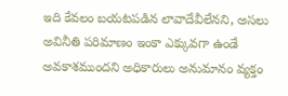ఇది కేవలం బయటపడిన లావాదేవీలేనని, అసలు అవినీతి పరిమాణం ఇంకా ఎక్కువగా ఉండే అవకాశముందని అధికారులు అనుమానం వ్యక్తం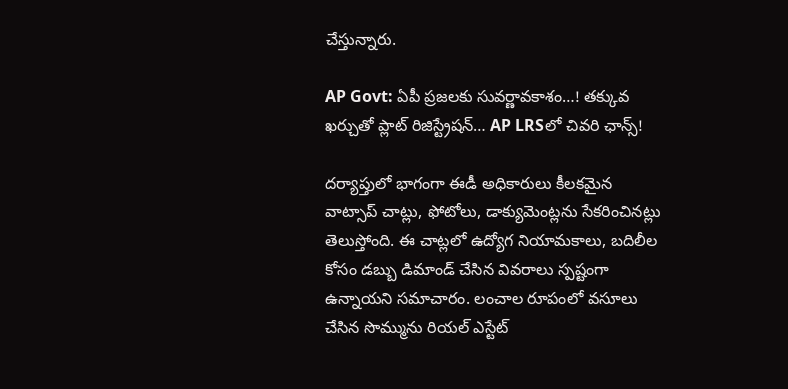చేస్తున్నారు.

AP Govt: ఏపీ ప్రజలకు సువర్ణావకాశం…! తక్కువ ఖర్చుతో ప్లాట్ రిజిస్ట్రేషన్… AP LRSలో చివరి ఛాన్స్!

దర్యాప్తులో భాగంగా ఈడీ అధికారులు కీలకమైన వాట్సాప్ చాట్లు, ఫోటోలు, డాక్యుమెంట్లను సేకరించినట్లు తెలుస్తోంది. ఈ చాట్లలో ఉద్యోగ నియామకాలు, బదిలీల కోసం డబ్బు డిమాండ్ చేసిన వివరాలు స్పష్టంగా ఉన్నాయని సమాచారం. లంచాల రూపంలో వసూలు చేసిన సొమ్మును రియల్ ఎస్టేట్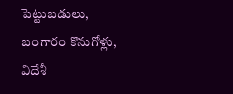పెట్టుబడులు, బంగారం కొనుగోళ్లు, విదేశీ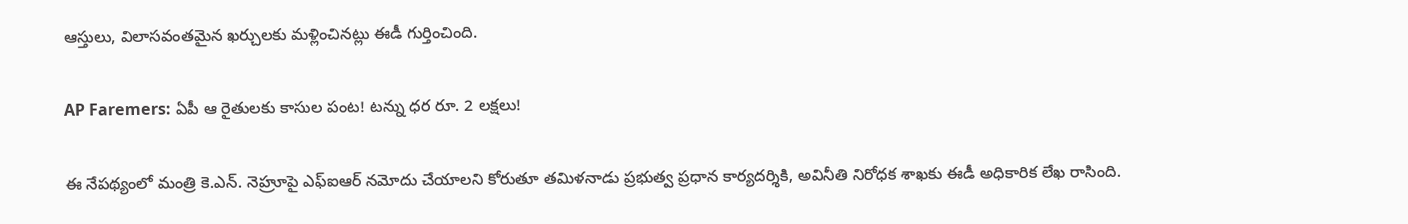ఆస్తులు, విలాసవంతమైన ఖర్చులకు మళ్లించినట్లు ఈడీ గుర్తించింది.

AP Faremers: ఏపీ ఆ రైతులకు కాసుల పంట! టన్ను ధర రూ. 2 లక్షలు!

ఈ నేపథ్యంలో మంత్రి కె.ఎన్. నెహ్రూపై ఎఫ్‌ఐఆర్ నమోదు చేయాలని కోరుతూ తమిళనాడు ప్రభుత్వ ప్రధాన కార్యదర్శికి, అవినీతి నిరోధక శాఖకు ఈడీ అధికారిక లేఖ రాసింది.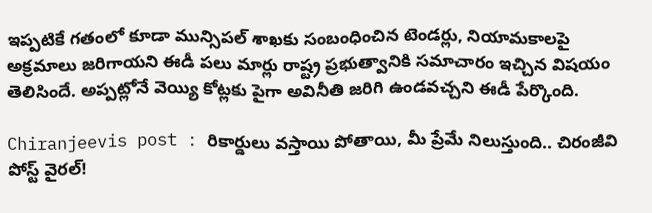ఇప్పటికే గతంలో కూడా మున్సిపల్ శాఖకు సంబంధించిన టెండర్లు, నియామకాలపై అక్రమాలు జరిగాయని ఈడీ పలు మార్లు రాష్ట్ర ప్రభుత్వానికి సమాచారం ఇచ్చిన విషయం తెలిసిందే. అప్పట్లోనే వెయ్యి కోట్లకు పైగా అవినీతి జరిగి ఉండవచ్చని ఈడీ పేర్కొంది.

Chiranjeevis post : రికార్డులు వస్తాయి పోతాయి, మీ ప్రేమే నిలుస్తుంది.. చిరంజీవి పోస్ట్ వైరల్!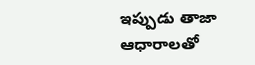ఇప్పుడు తాజా ఆధారాలతో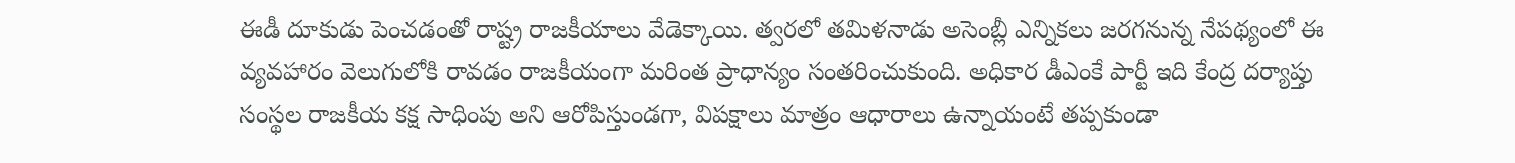ఈడీ దూకుడు పెంచడంతో రాష్ట్ర రాజకీయాలు వేడెక్కాయి. త్వరలో తమిళనాడు అసెంబ్లీ ఎన్నికలు జరగనున్న నేపథ్యంలో ఈ వ్యవహారం వెలుగులోకి రావడం రాజకీయంగా మరింత ప్రాధాన్యం సంతరించుకుంది. అధికార డీఎంకే పార్టీ ఇది కేంద్ర దర్యాప్తు సంస్థల రాజకీయ కక్ష సాధింపు అని ఆరోపిస్తుండగా, విపక్షాలు మాత్రం ఆధారాలు ఉన్నాయంటే తప్పకుండా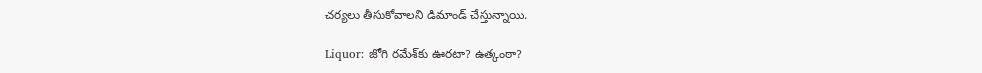చర్యలు తీసుకోవాలని డిమాండ్ చేస్తున్నాయి.

Liquor: జోగి రమేశ్‌కు ఊరటా? ఉత్కంఠా?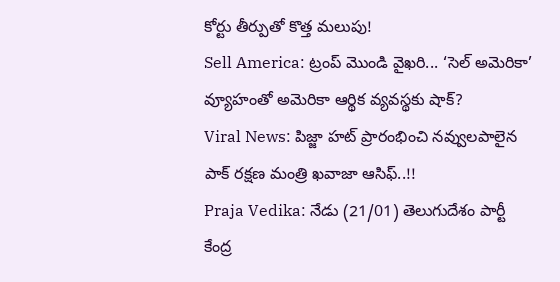కోర్టు తీర్పుతో కొత్త మలుపు!
Sell America: ట్రంప్ మొండి వైఖరి... ‘సెల్ అమెరికా’ వ్యూహంతో అమెరికా ఆర్థిక వ్యవస్థకు షాక్?
Viral News: పిజ్జా హట్ ప్రారంభించి నవ్వులపాలైన పాక్ రక్షణ మంత్రి ఖవాజా ఆసిఫ్..!!
Praja Vedika: నేడు (21/01) తెలుగుదేశం పార్టీ కేంద్ర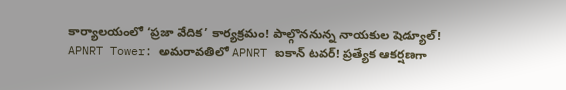కార్యాలయంలో ‘ప్రజా వేదిక’ కార్యక్రమం! పాల్గొననున్న నాయకుల షెడ్యూల్!
APNRT Tower: అమరావతిలో APNRT ఐకాన్ టవర్! ప్రత్యేక ఆకర్షణగా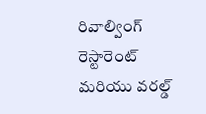రివాల్వింగ్ రెస్టారెంట్ మరియు వరల్డ్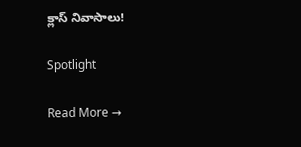క్లాస్ నివాసాలు!

Spotlight

Read More →